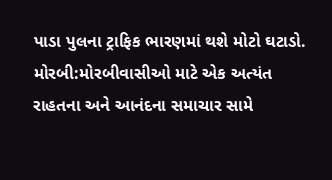પાડા પુલના ટ્રાફિક ભારણમાં થશે મોટો ઘટાડો.
મોરબી:મોરબીવાસીઓ માટે એક અત્યંત રાહતના અને આનંદના સમાચાર સામે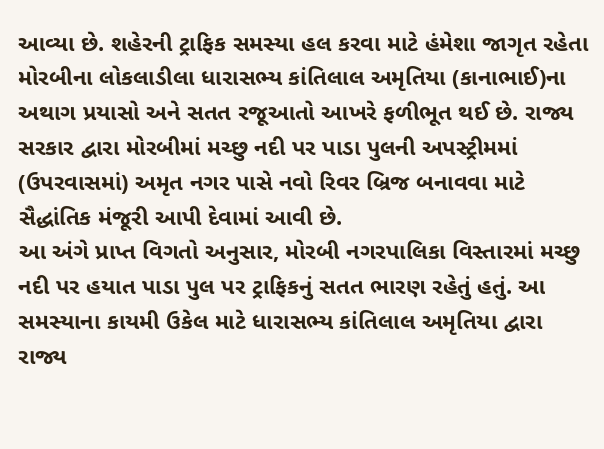આવ્યા છે. શહેરની ટ્રાફિક સમસ્યા હલ કરવા માટે હંમેશા જાગૃત રહેતા મોરબીના લોકલાડીલા ધારાસભ્ય કાંતિલાલ અમૃતિયા (કાનાભાઈ)ના અથાગ પ્રયાસો અને સતત રજૂઆતો આખરે ફળીભૂત થઈ છે. રાજ્ય સરકાર દ્વારા મોરબીમાં મચ્છુ નદી પર પાડા પુલની અપસ્ટ્રીમમાં (ઉપરવાસમાં) અમૃત નગર પાસે નવો રિવર બ્રિજ બનાવવા માટે સૈદ્ધાંતિક મંજૂરી આપી દેવામાં આવી છે.
આ અંગે પ્રાપ્ત વિગતો અનુસાર, મોરબી નગરપાલિકા વિસ્તારમાં મચ્છુ નદી પર હયાત પાડા પુલ પર ટ્રાફિકનું સતત ભારણ રહેતું હતું. આ સમસ્યાના કાયમી ઉકેલ માટે ધારાસભ્ય કાંતિલાલ અમૃતિયા દ્વારા રાજ્ય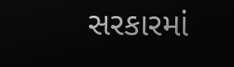સરકારમાં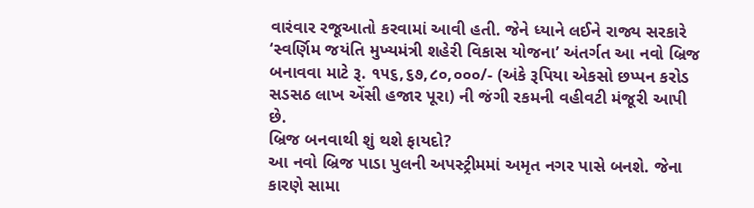વારંવાર રજૂઆતો કરવામાં આવી હતી. જેને ધ્યાને લઈને રાજ્ય સરકારે ‘સ્વર્ણિમ જયંતિ મુખ્યમંત્રી શહેરી વિકાસ યોજના’ અંતર્ગત આ નવો બ્રિજ બનાવવા માટે રૂ. ૧૫૬,૬૭,૮૦,૦૦૦/- (અંકે રૂપિયા એકસો છપ્પન કરોડ સડસઠ લાખ એંસી હજાર પૂરા) ની જંગી રકમની વહીવટી મંજૂરી આપી છે.
બ્રિજ બનવાથી શું થશે ફાયદો?
આ નવો બ્રિજ પાડા પુલની અપસ્ટ્રીમમાં અમૃત નગર પાસે બનશે. જેના કારણે સામા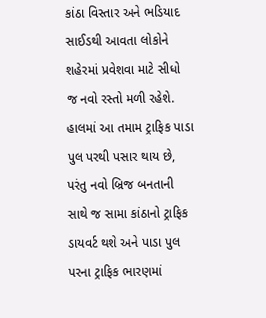કાંઠા વિસ્તાર અને ભડિયાદ સાઈડથી આવતા લોકોને શહેરમાં પ્રવેશવા માટે સીધો જ નવો રસ્તો મળી રહેશે. હાલમાં આ તમામ ટ્રાફિક પાડા પુલ પરથી પસાર થાય છે, પરંતુ નવો બ્રિજ બનતાની સાથે જ સામા કાંઠાનો ટ્રાફિક ડાયવર્ટ થશે અને પાડા પુલ પરના ટ્રાફિક ભારણમાં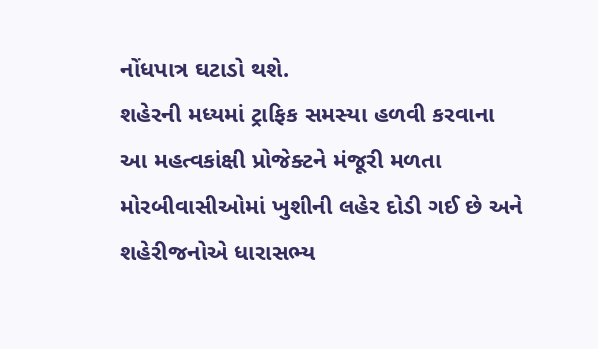નોંધપાત્ર ઘટાડો થશે.
શહેરની મધ્યમાં ટ્રાફિક સમસ્યા હળવી કરવાના આ મહત્વકાંક્ષી પ્રોજેક્ટને મંજૂરી મળતા મોરબીવાસીઓમાં ખુશીની લહેર દોડી ગઈ છે અને શહેરીજનોએ ધારાસભ્ય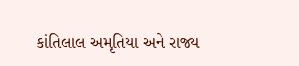કાંતિલાલ અમૃતિયા અને રાજ્ય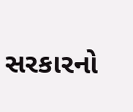સરકારનો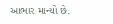આભાર માન્યો છે.